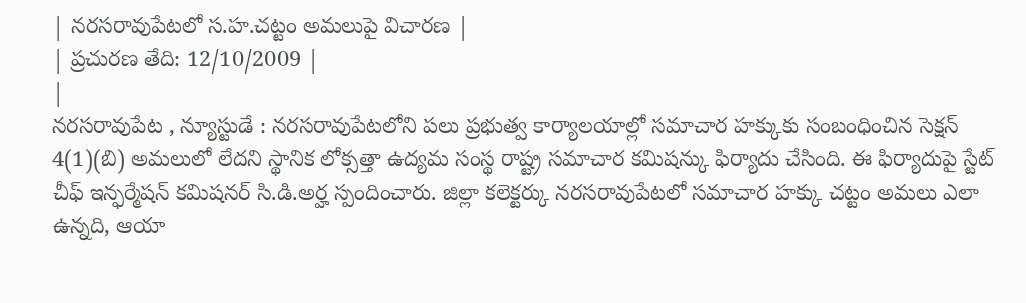| నరసరావుపేటలో స.హ.చట్టం అమలుపై విచారణ |
| ప్రచురణ తేది: 12/10/2009 |
|
నరసరావుపేట , న్యూస్టుడే : నరసరావుపేటలోని పలు ప్రభుత్వ కార్యాలయాల్లో సమాచార హక్కుకు సంబంధించిన సెక్షన్ 4(1)(బి) అమలులో లేదని స్థానిక లోక్సత్తా ఉద్యమ సంస్థ రాష్ట్ర సమాచార కమిషన్కు ఫిర్యాదు చేసింది. ఈ ఫిర్యాదుపై స్టేట్ చీఫ్ ఇన్ఫర్మేషన్ కమిషనర్ సి.డి.అర్హ స్పందించారు. జిల్లా కలెక్టర్కు నరసరావుపేటలో సమాచార హక్కు చట్టం అమలు ఎలా ఉన్నది, ఆయా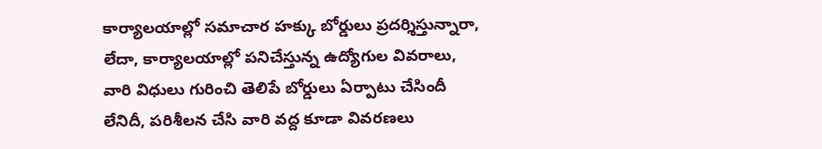కార్యాలయాల్లో సమాచార హక్కు బోర్డులు ప్రదర్శిస్తున్నారా, లేదా, కార్యాలయాల్లో పనిచేస్తున్న ఉద్యోగుల వివరాలు, వారి విధులు గురించి తెలిపే బోర్డులు ఏర్పాటు చేసిందీ లేనిదీ, పరిశీలన చేసి వారి వద్ద కూడా వివరణలు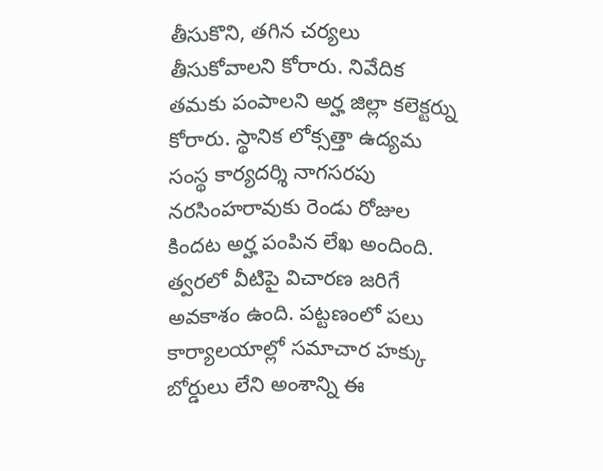తీసుకొని, తగిన చర్యలు తీసుకోవాలని కోరారు. నివేదిక తమకు పంపాలని అర్హ జిల్లా కలెక్టర్ను కోరారు. స్థానిక లోక్సత్తా ఉద్యమ సంస్థ కార్యదర్శి నాగసరపు నరసింహరావుకు రెండు రోజుల కిందట అర్హ పంపిన లేఖ అందింది. త్వరలో వీటిపై విచారణ జరిగే అవకాశం ఉంది. పట్టణంలో పలు కార్యాలయాల్లో సమాచార హక్కు బోర్డులు లేని అంశాన్ని ఈ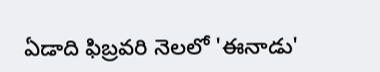ఏడాది ఫిబ్రవరి నెలలో 'ఈనాడు'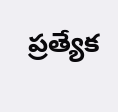ప్రత్యేక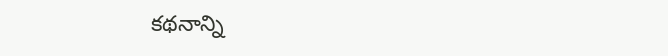కథనాన్ని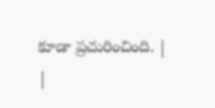కూడా ప్రచురించింది. |
|